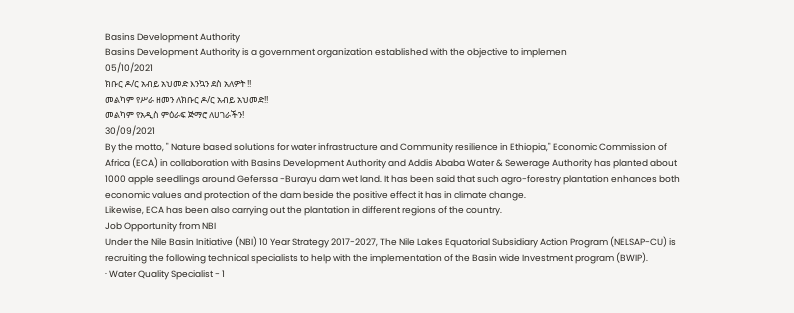Basins Development Authority
Basins Development Authority is a government organization established with the objective to implemen
05/10/2021
ክቡር ዶ/ር አብይ አህመድ እንኳን ደስ አለዎት !!
መልካም የሥራ ዘመን ለክቡር ዶ/ር አብይ አህመድ!!
መልካም የአዲስ ምዕራፍ ጅማሮ ለሀገራችን!
30/09/2021
By the motto, " Nature based solutions for water infrastructure and Community resilience in Ethiopia," Economic Commission of Africa (ECA) in collaboration with Basins Development Authority and Addis Ababa Water & Sewerage Authority has planted about 1000 apple seedlings around Geferssa -Burayu dam wet land. It has been said that such agro-forestry plantation enhances both economic values and protection of the dam beside the positive effect it has in climate change.
Likewise, ECA has been also carrying out the plantation in different regions of the country.
Job Opportunity from NBI
Under the Nile Basin Initiative (NBI) 10 Year Strategy 2017-2027, The Nile Lakes Equatorial Subsidiary Action Program (NELSAP-CU) is recruiting the following technical specialists to help with the implementation of the Basin wide Investment program (BWIP).
· Water Quality Specialist - 1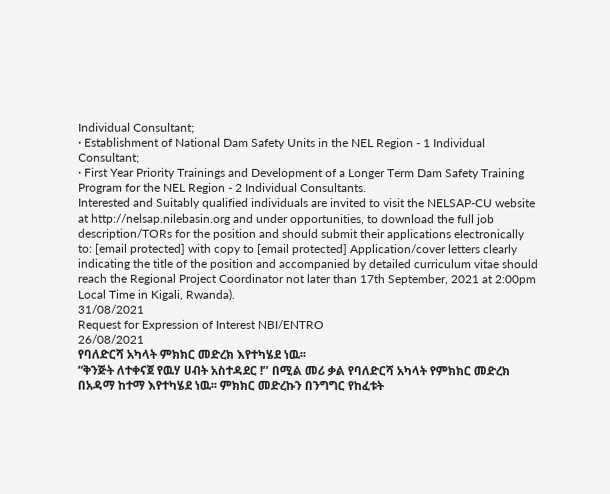Individual Consultant;
· Establishment of National Dam Safety Units in the NEL Region - 1 Individual Consultant;
· First Year Priority Trainings and Development of a Longer Term Dam Safety Training Program for the NEL Region - 2 Individual Consultants.
Interested and Suitably qualified individuals are invited to visit the NELSAP-CU website at http://nelsap.nilebasin.org and under opportunities, to download the full job description/TORs for the position and should submit their applications electronically to: [email protected] with copy to [email protected] Application/cover letters clearly indicating the title of the position and accompanied by detailed curriculum vitae should reach the Regional Project Coordinator not later than 17th September, 2021 at 2:00pm Local Time in Kigali, Rwanda).
31/08/2021
Request for Expression of Interest NBI/ENTRO
26/08/2021
የባለድርሻ አካላት ምክክር መድረክ እየተካሄደ ነዉ፡፡
“ቅንጅት ለተቀናጀ የዉሃ ሀብት አስተዳደር !’’ በሚል መሪ ቃል የባለድርሻ አካላት የምክክር መድረክ በአዳማ ከተማ እየተካሄደ ነዉ፡፡ ምክክር መድረኩን በንግግር የከፈቱት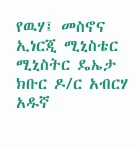የዉሃ፤ መስኖና ኢነርጂ ሚኒስቴር ሚኒስትር ዴኤታ ክቡር ዶ/ር አብርሃ አዱኛ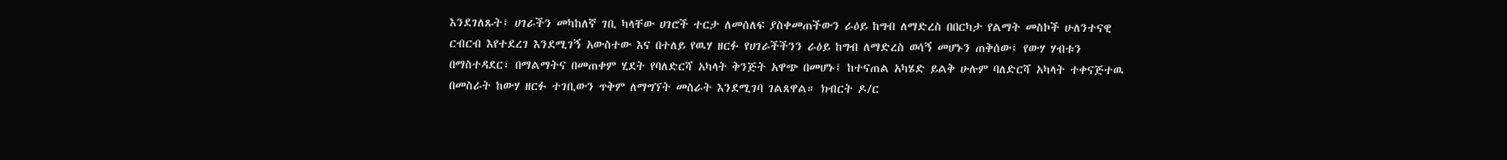እንደገለጹት፤ ሀገራችን መካከለኛ ገቢ ካላቸው ሀገሮች ተርታ ለመሰለፍ ያስቀመጠችውን ራዕይ ከግብ ለማድረስ በበርካታ የልማት መስኮች ሁለንተናዊ ርብርብ እየተደረገ እንደሚገኝ አውስተው እና በተለይ የዉሃ ዘርፉ የሀገራችችንን ራዕይ ከግብ ለማድረስ ወሳኝ መሆኑን ጠቅሰው፤ የውሃ ሃብቱን በማስተዳደር፣ በማልማትና በመጠቀም ሂደት የባለድርሻ አካላት ቅንጅት አዋጭ በመሆኑ፤ ከተናጠል አካሄድ ይልቅ ሁሉም ባለድርሻ አካላት ተቀናጅተዉ በመስራት ከውሃ ዘርፉ ተገቢውን ጥቅም ለማግኘት መስራት እንደሚገባ ገልጸዋል። ክብርት ዶ/ር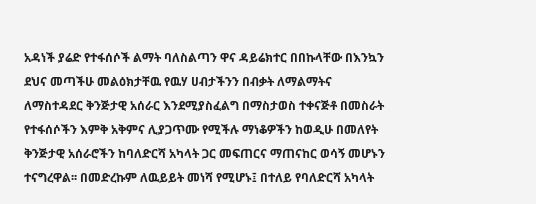አዳነች ያሬድ የተፋሰሶች ልማት ባለስልጣን ዋና ዳይሬክተር በበኩላቸው በእንኳን ደህና መጣችሁ መልዕክታቸዉ የዉሃ ሀብታችንን በብቃት ለማልማትና ለማስተዳደር ቅንጅታዊ አሰራር እንደሚያስፈልግ በማስታወስ ተቀናጅቶ በመስራት የተፋሰሶችን እምቅ አቅምና ሊያጋጥሙ የሚችሉ ማነቆዎችን ከወዲሁ በመለየት ቅንጅታዊ አሰራሮችን ከባለድርሻ አካላት ጋር መፍጠርና ማጠናከር ወሳኝ መሆኑን ተናግረዋል፡፡ በመድረኩም ለዉይይት መነሻ የሚሆኑ፤ በተለይ የባለድርሻ አካላት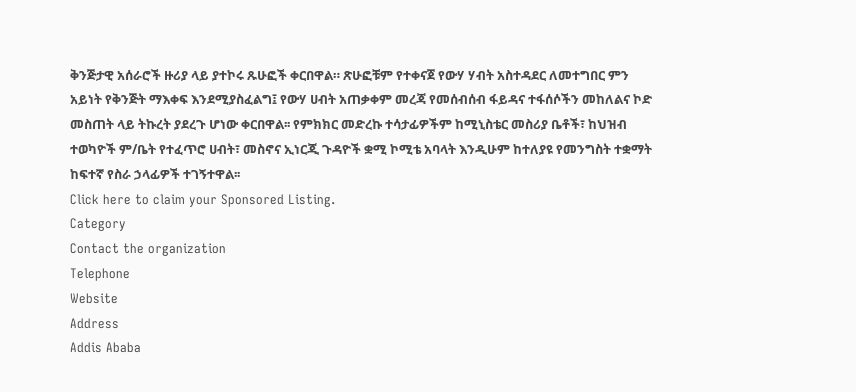ቅንጅታዊ አሰራሮች ዙሪያ ላይ ያተኮሩ ጹሁፎች ቀርበዋል። ጽሁፎቹም የተቀናጀ የውሃ ሃብት አስተዳደር ለመተግበር ምን አይነት የቅንጅት ማእቀፍ እንደሚያስፈልግ፤ የውሃ ሀብት አጠቃቀም መረጃ የመሰብሰብ ፋይዳና ተፋሰሶችን መከለልና ኮድ መስጠት ላይ ትኩረት ያደረጉ ሆነው ቀርበዋል፡፡ የምክክር መድረኩ ተሳታፊዎችም ከሚኒስቴር መስሪያ ቤቶች፣ ከህዝብ ተወካዮች ም/ቤት የተፈጥሮ ሀብት፣ መስኖና ኢነርጂ ጉዳዮች ቋሚ ኮሚቴ አባላት እንዲሁም ከተለያዩ የመንግስት ተቋማት ከፍተኛ የስራ ኃላፊዎች ተገኝተዋል፡፡
Click here to claim your Sponsored Listing.
Category
Contact the organization
Telephone
Website
Address
Addis Ababa